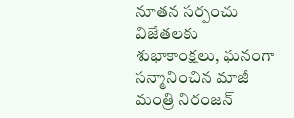నూతన సర్పంచు విజేతలకు శుభాకాంక్షలు, ఘనంగా సన్మానించిన మాజీ మంత్రి నిరంజన్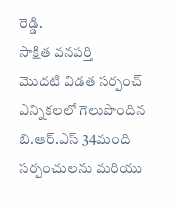రెడ్డి.
సాక్షిత వనపర్తి
మొదటి విడత సర్పంచ్ ఎన్నికలలో గెలుపొందిన బి.ఆర్.ఎస్ 34మంది సర్పంచులను మరియు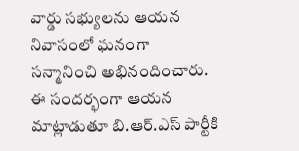వార్డు సభ్యులను ఆయన నివాసంలో ఘనంగా సన్మానించి అభినందించారు.
ఈ సందర్భంగా ఆయన మాట్లాడుతూ బి.ఆర్.ఎస్ పార్టీకి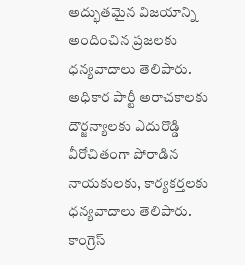అద్భుతమైన విజయాన్ని అందించిన ప్రజలకు ధన్యవాదాలు తెలిపారు.
అధికార పార్టీ అరాచకాలకు దౌర్జన్యాలకు ఎదురొడ్డి వీరోచితంగా పోరాడిన నాయకులకు, కార్యకర్తలకు ధన్యవాదాలు తెలిపారు.
కాంగ్రెస్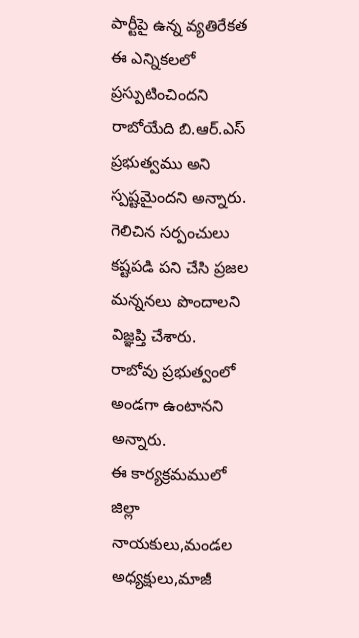పార్టీపై ఉన్న వ్యతిరేకత ఈ ఎన్నికలలో ప్రస్పుటించిందని రాబోయేది బి.ఆర్.ఎస్ ప్రభుత్వము అని స్పష్టమైందని అన్నారు.
గెలిచిన సర్పంచులు కష్టపడి పని చేసి ప్రజల మన్ననలు పొందాలని విజ్ఞప్తి చేశారు.
రాబోవు ప్రభుత్వంలో అండగా ఉంటానని అన్నారు.
ఈ కార్యక్రమములో జిల్లా నాయకులు,మండల అధ్యక్షులు,మాజీ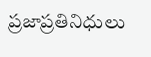ప్రజాప్రతినిధులు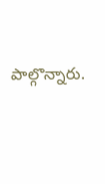పాల్గొన్నారు.